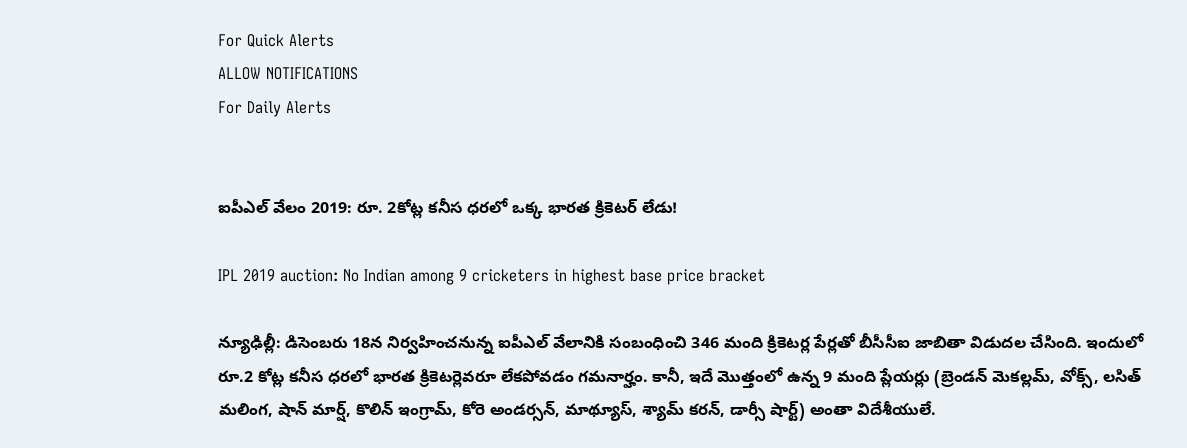For Quick Alerts
ALLOW NOTIFICATIONS
For Daily Alerts


ఐపీఎల్ వేలం 2019: రూ. 2కోట్ల కనీస ధరలో ఒక్క భారత క్రికెటర్ లేడు!

IPL 2019 auction: No Indian among 9 cricketers in highest base price bracket

న్యూఢిల్లీ: డిసెంబరు 18న నిర్వహించనున్న ఐపీఎల్‌ వేలానికి సంబంధించి 346 మంది క్రికెటర్ల పేర్లతో బీసీసీఐ జాబితా విడుదల చేసింది. ఇందులో రూ.2 కోట్ల కనీస ధరలో భారత క్రికెటర్లెవరూ లేకపోవడం గమనార్హం. కానీ, ఇదే మొత్తంలో ఉన్న 9 మంది ప్లేయర్లు (బ్రెండన్‌ మెకల్లమ్, వోక్స్, లసిత్‌ మలింగ, షాన్‌ మార్ష్, కొలిన్‌ ఇంగ్రామ్, కోరె అండర్సన్, మాథ్యూస్, శ్యామ్‌ కరన్, డార్సీ షార్ట్‌) అంతా విదేశీయులే.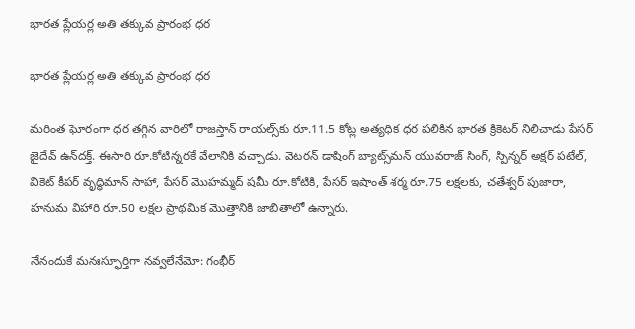భారత ప్లేయర్ల అతి తక్కువ ప్రారంభ ధర

భారత ప్లేయర్ల అతి తక్కువ ప్రారంభ ధర

మరింత ఘోరంగా ధర తగ్గిన వారిలో రాజస్తాన్‌ రాయల్స్‌‌కు రూ.11.5 కోట్ల అత్యధిక ధర పలికిన భారత క్రికెటర్‌ నిలిచాడు పేసర్‌ జైదేవ్‌ ఉన్‌దక్త్. ఈసారి రూ.కోటిన్నరకే వేలానికి వచ్చాడు. వెటరన్‌ డాషింగ్‌ బ్యాట్స్‌మన్‌ యువరాజ్‌ సింగ్, స్పిన్నర్‌ అక్షర్‌ పటేల్, వికెట్‌ కీపర్‌ వృద్ధిమాన్‌ సాహా, పేసర్‌ మొహమ్మద్‌ షమీ రూ.కోటికి, పేసర్‌ ఇషాంత్‌ శర్మ రూ.75 లక్షలకు, చతేశ్వర్‌ పుజారా, హనుమ విహారి రూ.50 లక్షల ప్రాథమిక మొత్తానికి జాబితాలో ఉన్నారు.

నేనందుకే మనఃస్ఫూర్తిగా నవ్వలేనేమో: గంభీర్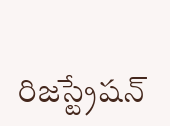రిజస్ట్రేషన్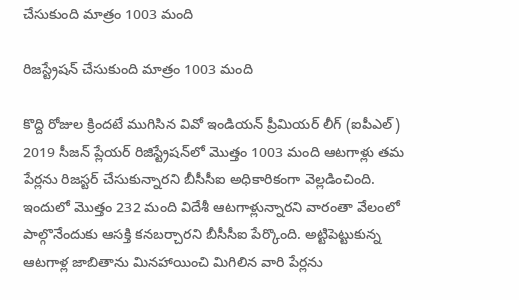చేసుకుంది మాత్రం 1003 మంది

రిజస్ట్రేషన్ చేసుకుంది మాత్రం 1003 మంది

కొద్ది రోజుల క్రిందటే ముగిసిన వివో ఇండియన్ ప్రీమియర్ లీగ్ (ఐపీఎల్) 2019 సీజన్ ప్లేయర్ రిజిస్ట్రేషన్‌లో మొత్తం 1003 మంది ఆటగాళ్లు తమ పేర్లను రిజస్టర్ చేసుకున్నారని బీసీసీఐ అధికారికంగా వెల్లడించింది. ఇందులో మొత్తం 232 మంది విదేశీ ఆటగాళ్లున్నారని వారంతా వేలంలో పాల్గొనేందుకు ఆసక్తి కనబర్చారని బీసీసీఐ పేర్కొంది. అట్టిపెట్టుకున్న ఆటగాళ్ల జాబితాను మినహాయించి మిగిలిన వారి పేర్లను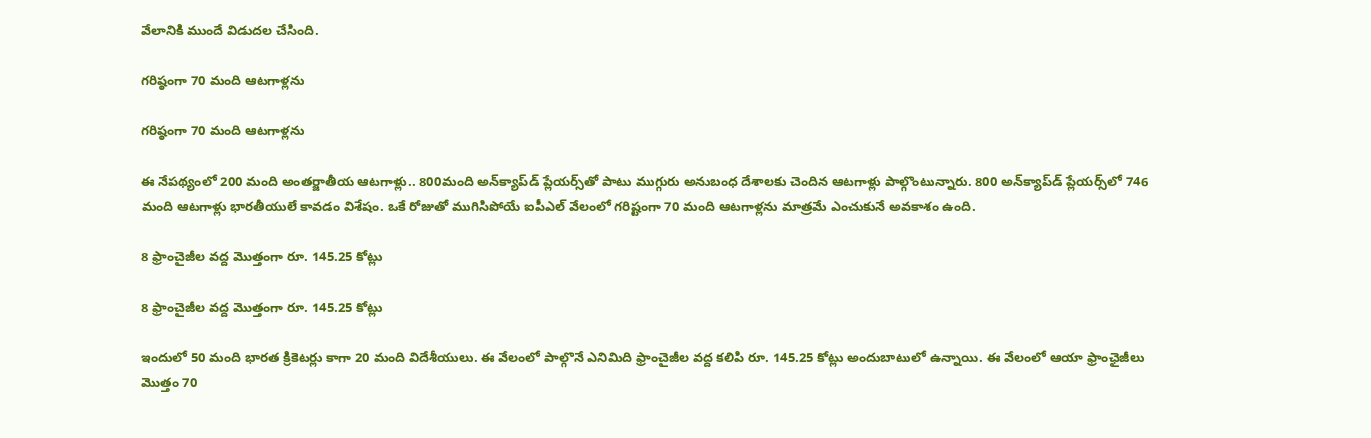వేలానికి ముందే విడుదల చేసింది.

గరిష్ఠంగా 70 మంది ఆటగాళ్లను

గరిష్ఠంగా 70 మంది ఆటగాళ్లను

ఈ నేపథ్యంలో 200 మంది అంతర్జాతీయ ఆటగాళ్లు.. 800మంది అన్‌క్యాప్‌డ్ ప్లేయర్స్‌తో పాటు ముగ్గురు అనుబంధ దేశాలకు చెందిన ఆటగాళ్లు పాల్గొంటున్నారు. 800 అన్‌క్యాప్‌డ్ ప్లేయర్స్‌లో 746 మంది ఆటగాళ్లు భారతీయులే కావడం విశేషం. ఒకే రోజుతో ముగిసిపోయే ఐపీఎల్ వేలంలో గరిష్టంగా 70 మంది ఆటగాళ్లను మాత్రమే ఎంచుకునే అవకాశం ఉంది.

8 ఫ్రాంచైజీల వద్ద మొత్తంగా రూ. 145.25 కోట్లు

8 ఫ్రాంచైజీల వద్ద మొత్తంగా రూ. 145.25 కోట్లు

ఇందులో 50 మంది భారత క్రికెటర్లు కాగా 20 మంది విదేశీయులు. ఈ వేలంలో పాల్గొనే ఎనిమిది ఫ్రాంచైజీల వద్ద కలిపి రూ. 145.25 కోట్లు అందుబాటులో ఉన్నాయి. ఈ వేలంలో ఆయా ఫ్రాంఛైజీలు మొత్తం 70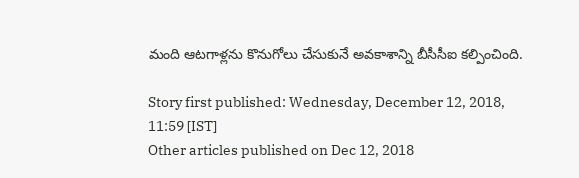మంది ఆటగాళ్లను కొనుగోలు చేసుకునే అవకాశాన్ని బీసీసీఐ కల్పించింది.

Story first published: Wednesday, December 12, 2018, 11:59 [IST]
Other articles published on Dec 12, 2018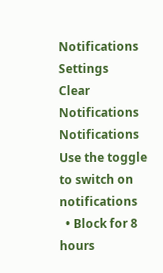Notifications
Settings
Clear Notifications
Notifications
Use the toggle to switch on notifications
  • Block for 8 hours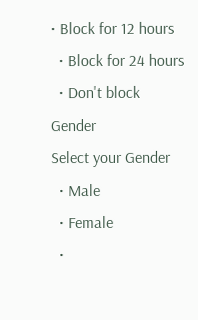• Block for 12 hours
  • Block for 24 hours
  • Don't block
Gender
Select your Gender
  • Male
  • Female
  •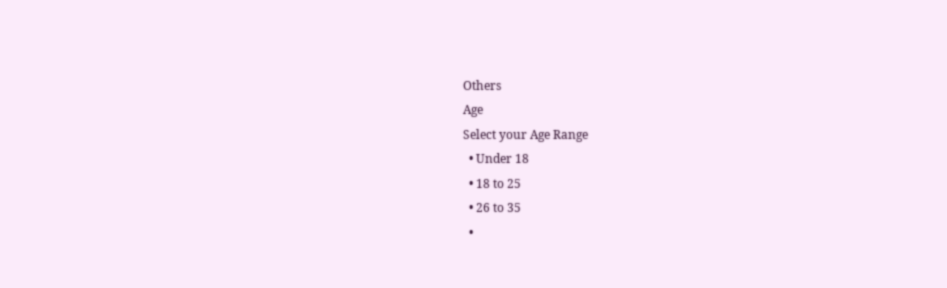Others
Age
Select your Age Range
  • Under 18
  • 18 to 25
  • 26 to 35
  •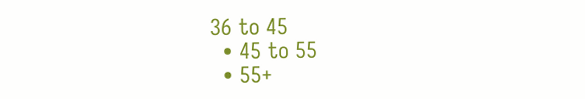36 to 45
  • 45 to 55
  • 55+